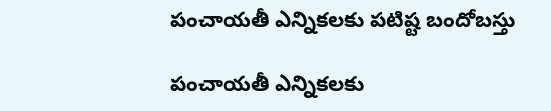పంచాయతీ ఎన్నికలకు పటిష్ట బందోబస్తు

పంచాయతీ ఎన్నికలకు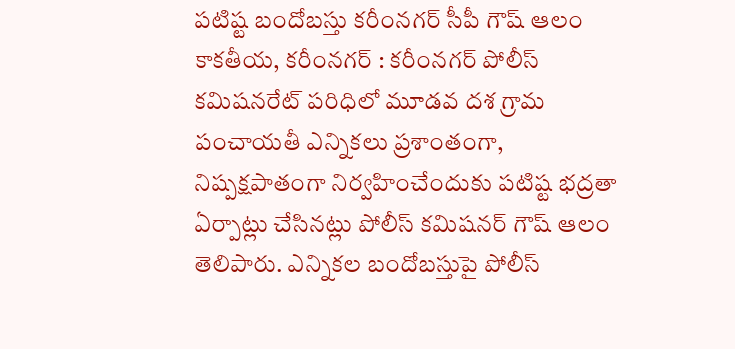పటిష్ట బందోబస్తు కరీంనగర్ సీపీ గౌష్ ఆలం కాకతీయ, కరీంనగర్ : కరీంనగర్ పోలీస్ కమిషనరేట్ పరిధిలో మూడవ దశ గ్రామ పంచాయతీ ఎన్నికలు ప్రశాంతంగా, నిష్పక్షపాతంగా నిర్వహించేందుకు పటిష్ట భద్రతా ఏర్పాట్లు చేసినట్లు పోలీస్ కమిషనర్ గౌష్ ఆలం తెలిపారు. ఎన్నికల బందోబస్తుపై పోలీస్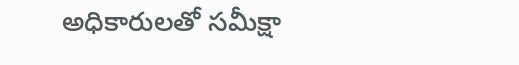అధికారులతో సమీక్షా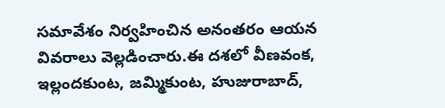సమావేశం నిర్వహించిన అనంతరం ఆయన వివరాలు వెల్లడించారు.ఈ దశలో వీణవంక, ఇల్లందకుంట, జమ్మికుంట, హుజురాబాద్,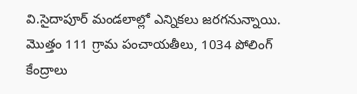వి.సైదాపూర్ మండలాల్లో ఎన్నికలు జరగనున్నాయి. మొత్తం 111 గ్రామ పంచాయతీలు, 1034 పోలింగ్ కేంద్రాలు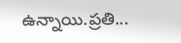ఉన్నాయి.ప్రతి...